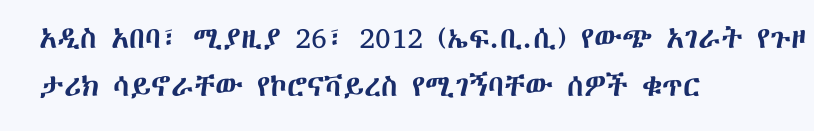አዲስ አበባ፣ ሚያዚያ 26፣ 2012 (ኤፍ.ቢ.ሲ) የውጭ አገራት የጉዞ ታሪክ ሳይኖራቸው የኮሮናቫይረስ የሚገኝባቸው ሰዎች ቁጥር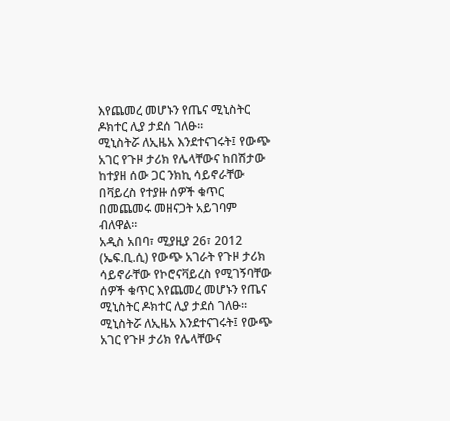እየጨመረ መሆኑን የጤና ሚኒስትር ዶክተር ሊያ ታደሰ ገለፁ፡፡
ሚኒስትሯ ለኢዜአ እንደተናገሩት፤ የውጭ አገር የጉዞ ታሪክ የሌላቸውና ከበሽታው ከተያዘ ሰው ጋር ንክኪ ሳይኖራቸው በቫይረስ የተያዙ ሰዎች ቁጥር በመጨመሩ መዘናጋት አይገባም ብለዋል።
አዲስ አበባ፣ ሚያዚያ 26፣ 2012 (ኤፍ.ቢ.ሲ) የውጭ አገራት የጉዞ ታሪክ ሳይኖራቸው የኮሮናቫይረስ የሚገኝባቸው ሰዎች ቁጥር እየጨመረ መሆኑን የጤና ሚኒስትር ዶክተር ሊያ ታደሰ ገለፁ፡፡
ሚኒስትሯ ለኢዜአ እንደተናገሩት፤ የውጭ አገር የጉዞ ታሪክ የሌላቸውና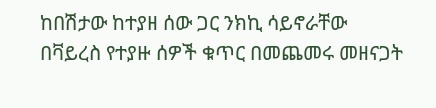ከበሽታው ከተያዘ ሰው ጋር ንክኪ ሳይኖራቸው በቫይረስ የተያዙ ሰዎች ቁጥር በመጨመሩ መዘናጋት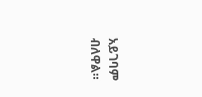አይገባም ብለዋል።